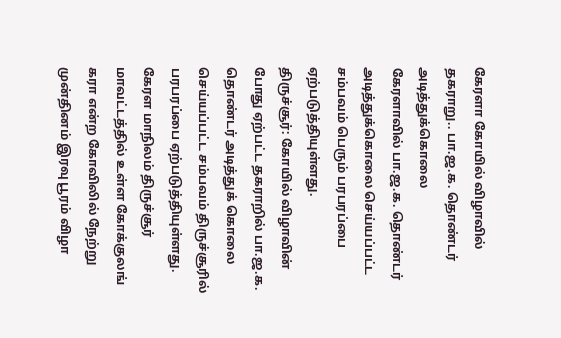கேரளா கோயில் விழாவில் தகராறு.. பா.ஜ.க. தொண்டர் அடித்துக்கொலை
கேரளாவில் பா.ஜ.க. தொண்டர் அடித்துக்கொலை செய்யப்பட்ட சம்பவம் பெரும் பரபரப்பை ஏற்படுத்தியுள்ளது.
திருச்சூர்: கோயில் விழாவின் போது ஏற்பட்ட தகராறில் பா.ஜ.க. தொண்டர் அடித்துக் கொலை செய்யப்பட்ட சம்பவம் திருச்சூரில் பரபரப்பை ஏற்படுத்தியுள்ளது.
கேரள மாநிலம் திருச்சூர் மாவட்டத்தில் உள்ள கோக்குலங் கரா என்ற கோவிலில் நேற்று முன்தினம் இரவு பூரம் விழா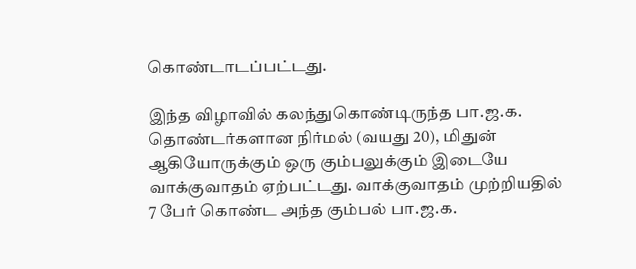கொண்டாடப்பட்டது.

இந்த விழாவில் கலந்துகொண்டிருந்த பா.ஜ.க. தொண்டர்களான நிர்மல் (வயது 20), மிதுன் ஆகியோருக்கும் ஒரு கும்பலுக்கும் இடையே வாக்குவாதம் ஏற்பட்டது. வாக்குவாதம் முற்றியதில் 7 பேர் கொண்ட அந்த கும்பல் பா.ஜ.க.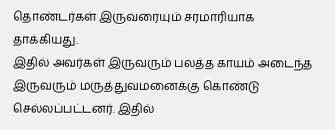தொண்டர்கள் இருவரையும் சரமாரியாக தாக்கியது.
இதில் அவர்கள் இருவரும் பலத்த காயம் அடைந்த இருவரும் மருத்துவமனைக்கு கொண்டு செல்லப்பட்டனர். இதில்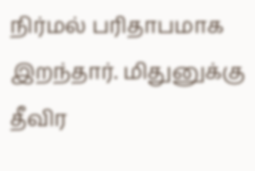நிர்மல் பரிதாபமாக இறந்தார். மிதுனுக்கு தீவிர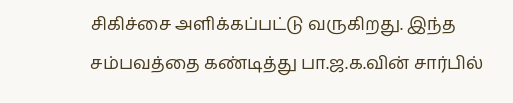சிகிச்சை அளிக்கப்பட்டு வருகிறது. இந்த சம்பவத்தை கண்டித்து பா.ஜ.க.வின் சார்பில்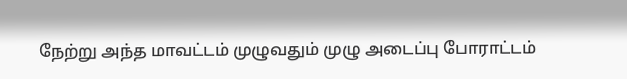நேற்று அந்த மாவட்டம் முழுவதும் முழு அடைப்பு போராட்டம்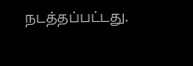நடத்தப்பட்டது.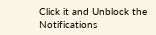Click it and Unblock the Notifications